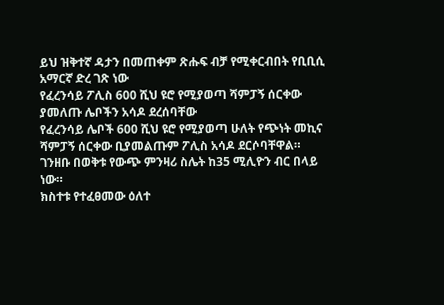ይህ ዝቅተኛ ዳታን በመጠቀም ጽሑፍ ብቻ የሚቀርብበት የቢቢሲ አማርኛ ድረ ገጽ ነው
የፈረንሳይ ፖሊስ 600 ሺህ ዩሮ የሚያወጣ ሻምፓኝ ሰርቀው ያመለጡ ሌቦችን አሳዶ ደረሰባቸው
የፈረንሳይ ሌቦች 600 ሺህ ዩሮ የሚያወጣ ሁለት የጭነት መኪና ሻምፓኝ ሰርቀው ቢያመልጡም ፖሊስ አሳዶ ደርሶባቸዋል።
ገንዘቡ በወቅቱ የውጭ ምንዛሪ ስሌት ከ35 ሚሊዮን ብር በላይ ነው።
ክስተቱ የተፈፀመው ዕለተ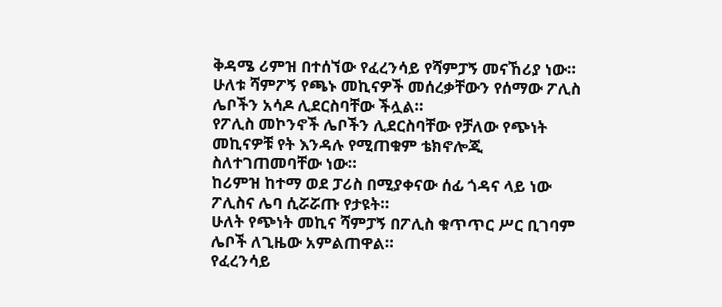ቅዳሜ ሪምዝ በተሰኘው የፈረንሳይ የሻምፓኝ መናኸሪያ ነው።
ሁለቱ ሻምፖኝ የጫኑ መኪናዎች መሰረቃቸውን የሰማው ፖሊስ ሌቦችን አሳዶ ሊደርስባቸው ችሏል።
የፖሊስ መኮንኖች ሌቦችን ሊደርስባቸው የቻለው የጭነት መኪናዎቹ የት እንዳሉ የሚጠቁም ቴክኖሎጂ ስለተገጠመባቸው ነው።
ከሪምዝ ከተማ ወደ ፓሪስ በሚያቀናው ሰፊ ጎዳና ላይ ነው ፖሊስና ሌባ ሲሯሯጡ የታዩት።
ሁለት የጭነት መኪና ሻምፓኝ በፖሊስ ቁጥጥር ሥር ቢገባም ሌቦች ለጊዜው አምልጠዋል።
የፈረንሳይ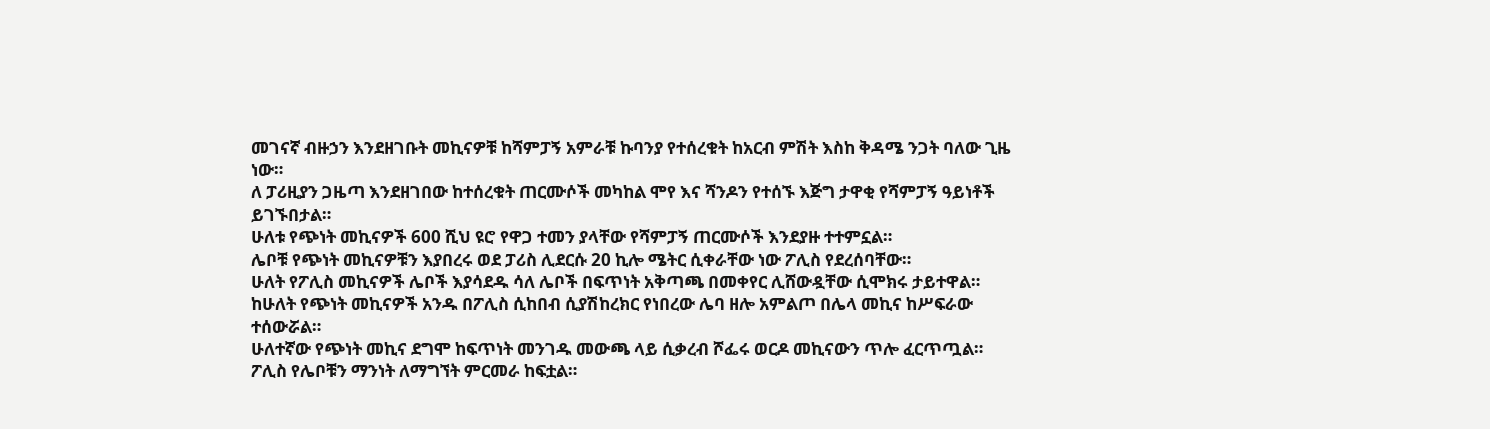መገናኛ ብዙኃን እንደዘገቡት መኪናዎቹ ከሻምፓኝ አምራቹ ኩባንያ የተሰረቁት ከአርብ ምሽት እስከ ቅዳሜ ንጋት ባለው ጊዜ ነው።
ለ ፓሪዚያን ጋዜጣ እንደዘገበው ከተሰረቁት ጠርሙሶች መካከል ሞየ እና ሻንዶን የተሰኙ እጅግ ታዋቂ የሻምፓኝ ዓይነቶች ይገኙበታል።
ሁለቱ የጭነት መኪናዎች 600 ሺህ ዩሮ የዋጋ ተመን ያላቸው የሻምፓኝ ጠርሙሶች እንደያዙ ተተምኗል።
ሌቦቹ የጭነት መኪናዎቹን እያበረሩ ወደ ፓሪስ ሊደርሱ 20 ኪሎ ሜትር ሲቀራቸው ነው ፖሊስ የደረሰባቸው።
ሁለት የፖሊስ መኪናዎች ሌቦች እያሳደዱ ሳለ ሌቦች በፍጥነት አቅጣጫ በመቀየር ሊሸውዷቸው ሲሞክሩ ታይተዋል።
ከሁለት የጭነት መኪናዎች አንዱ በፖሊስ ሲከበብ ሲያሽከረክር የነበረው ሌባ ዘሎ አምልጦ በሌላ መኪና ከሥፍራው ተሰውሯል።
ሁለተኛው የጭነት መኪና ደግሞ ከፍጥነት መንገዱ መውጫ ላይ ሲቃረብ ሾፌሩ ወርዶ መኪናውን ጥሎ ፈርጥጧል።
ፖሊስ የሌቦቹን ማንነት ለማግኘት ምርመራ ከፍቷል።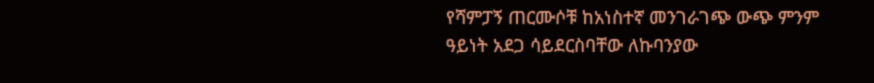የሻምፓኝ ጠርሙሶቹ ከአነስተኛ መንገራገጭ ውጭ ምንም ዓይነት አደጋ ሳይደርስባቸው ለኩባንያው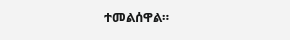ተመልሰዋል።